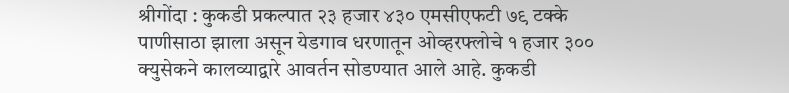श्रीगोंदा : कुकडी प्रकल्पात २३ हजार ४३० एमसीएफटी ७९ टक्के पाणीसाठा झाला असून येडगाव धरणातून ओव्हरफ्लोचे १ हजार ३०० क्युसेकने कालव्याद्वारे आवर्तन सोडण्यात आले आहे. कुकडी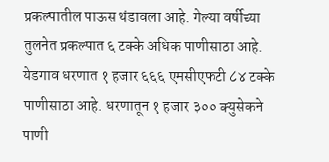प्रकल्पातील पाऊस थंडावला आहे. गेल्या वर्षीच्या तुलनेत प्रकल्पात ६ टक्के अधिक पाणीसाठा आहे.
येडगाव धरणात १ हजार ६६६ एमसीएफटी ८४ टक्के पाणीसाठा आहे. धरणातून १ हजार ३०० क्युसेकने पाणी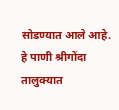सोडण्यात आले आहे. हे पाणी श्रीगोंदा तालुक्यात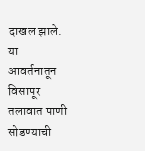दाखल झाले. या आवर्तनातून विसापूर तलावात पाणी सोडण्याची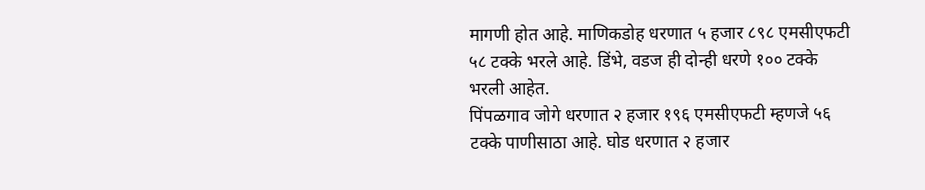मागणी होत आहे. माणिकडोह धरणात ५ हजार ८९८ एमसीएफटी ५८ टक्के भरले आहे. डिंभे, वडज ही दोन्ही धरणे १०० टक्के भरली आहेत.
पिंपळगाव जोगे धरणात २ हजार १९६ एमसीएफटी म्हणजे ५६ टक्के पाणीसाठा आहे. घोड धरणात २ हजार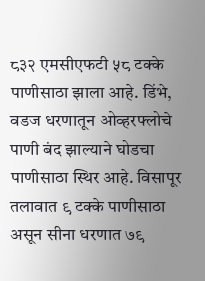८३२ एमसीएफटी ५८ टक्के पाणीसाठा झाला आहे. डिंभे, वडज धरणातून ओव्हरफ्लोचे पाणी बंद झाल्याने घोडचा पाणीसाठा स्थिर आहे. विसापूर तलावात ९ टक्के पाणीसाठा असून सीना धरणात ७९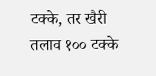टक्के, तर खैरी तलाव १०० टक्के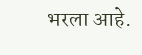भरला आहे.